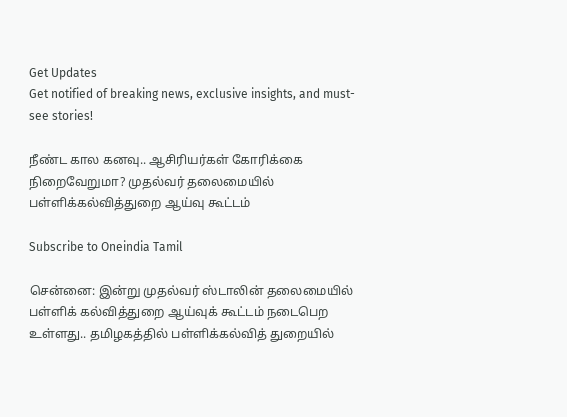Get Updates
Get notified of breaking news, exclusive insights, and must-see stories!

நீண்ட கால கனவு.. ஆசிரியர்கள் கோரிக்கை நிறைவேறுமா? முதல்வர் தலைமையில் பள்ளிக்கல்வித்துறை ஆய்வு கூட்டம்

Subscribe to Oneindia Tamil

சென்னை: இன்று முதல்வர் ஸ்டாலின் தலைமையில் பள்ளிக் கல்வித்துறை ஆய்வுக் கூட்டம் நடைபெற உள்ளது.. தமிழகத்தில் பள்ளிக்கல்வித் துறையில்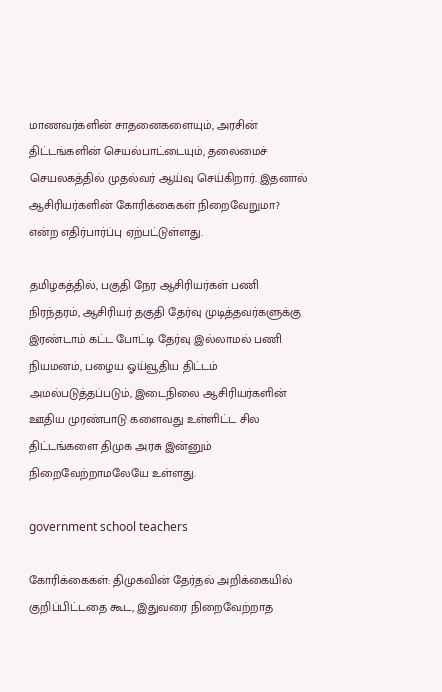மாணவர்களின் சாதனைகளையும், அரசின் திட்டங்களின் செயல்பாட்டையும், தலைமைச் செயலகத்தில் முதல்வர் ஆய்வு செய்கிறார். இதனால் ஆசிரியர்களின் கோரிக்கைகள் நிறைவேறுமா? என்ற எதிர்பார்ப்பு ஏற்பட்டுள்ளது.

தமிழகத்தில், பகுதி நேர ஆசிரியர்கள் பணி நிரந்தரம், ஆசிரியர் தகுதி தேர்வு முடித்தவர்களுக்கு இரண்டாம் கட்ட போட்டி தேர்வு இல்லாமல் பணி நியமனம், பழைய ஓய்வூதிய திட்டம் அமல்படுத்தப்படும், இடைநிலை ஆசிரியர்களின் ஊதிய முரண்பாடு களைவது உள்ளிட்ட சில திட்டங்களை திமுக அரசு இன்னும் நிறைவேற்றாமலேயே உள்ளது.

government school teachers

கோரிக்கைகள்: திமுகவின் தேர்தல் அறிக்கையில் குறிப்பிட்டதை கூட, இதுவரை நிறைவேற்றாத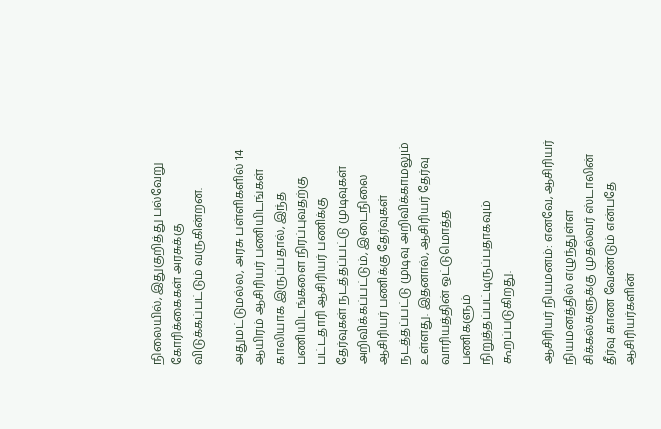நிலையில், இதுகுறித்து பல்வேறு கோரிக்கைகள் அரசுக்கு விடுக்கப்பட்டும் வருகின்றன.

அதுமட்டுமல்ல, அரசு பள்ளிகளில் 14 ஆயிரம் ஆசிரியர் பணியிடங்கள் காலியாக இருப்பதால், இந்த பணியிடங்களை நிரப்புவதற்கு பட்டதாரி ஆசிரியர் பணிக்கு தேர்வுகள் நடத்தப்பட்டு முடிவுகள் அறிவிக்கப்பட்டும், இடைநிலை ஆசிரியர் பணிக்கு தேர்வுகள் நடத்தப்பட்டு முடிவு அறிவிக்காமலும் உள்ளது. இதனால், ஆசிரியர் தேர்வு வாரியத்தின் ஒட்டுமொத்த பணிகளும் நிறுத்தப்பட்டிருப்பதாகவும் கூறப்படுகிறது.

ஆசிரியர் நியமனம்: எனவே, ஆசிரியர் நியமனத்தில் எழுந்துள்ள சிக்கல்களுக்கு முதல்வர் ஸ்டாலின் தீர்வு காண வேண்டும் என்பதே ஆசிரியர்களின்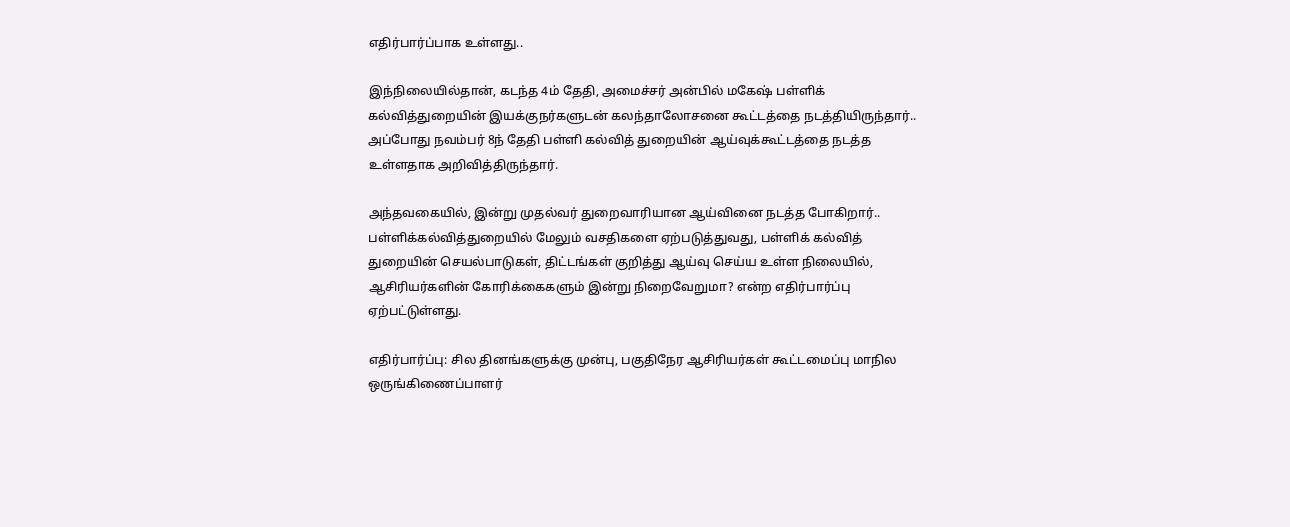எதிர்பார்ப்பாக உள்ளது..

இந்நிலையில்தான், கடந்த 4ம் தேதி, அமைச்சர் அன்பில் மகேஷ் பள்ளிக் கல்வித்துறையின் இயக்குநர்களுடன் கலந்தாலோசனை கூட்டத்தை நடத்தியிருந்தார்.. அப்போது நவம்பர் 8ந் தேதி பள்ளி கல்வித் துறையின் ஆய்வுக்கூட்டத்தை நடத்த உள்ளதாக அறிவித்திருந்தார்.

அந்தவகையில், இன்று முதல்வர் துறைவாரியான ஆய்வினை நடத்த போகிறார்.. பள்ளிக்கல்வித்துறையில் மேலும் வசதிகளை ஏற்படுத்துவது, பள்ளிக் கல்வித் துறையின் செயல்பாடுகள், திட்டங்கள் குறித்து ஆய்வு செய்ய உள்ள நிலையில், ஆசிரியர்களின் கோரிக்கைகளும் இன்று நிறைவேறுமா? என்ற எதிர்பார்ப்பு ஏற்பட்டுள்ளது.

எதிர்பார்ப்பு: சில தினங்களுக்கு முன்பு, பகுதிநேர ஆசிரியர்கள் கூட்டமைப்பு மாநில ஒருங்கிணைப்பாளர்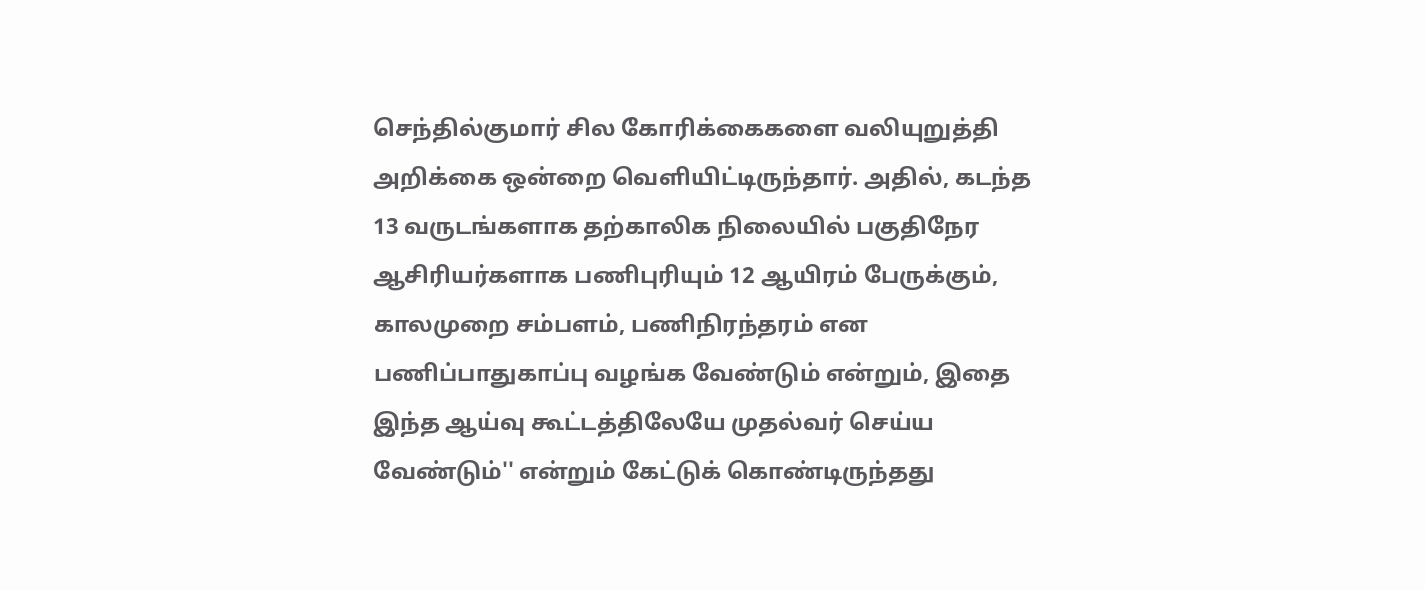செந்தில்குமார் சில கோரிக்கைகளை வலியுறுத்தி அறிக்கை ஒன்றை வெளியிட்டிருந்தார். அதில், கடந்த 13 வருடங்களாக தற்காலிக நிலையில் பகுதிநேர ஆசிரியர்களாக பணிபுரியும் 12 ஆயிரம் பேருக்கும், காலமுறை சம்பளம், பணிநிரந்தரம் என பணிப்பாதுகாப்பு வழங்க வேண்டும் என்றும், இதை இந்த ஆய்வு கூட்டத்திலேயே முதல்வர் செய்ய வேண்டும்'' என்றும் கேட்டுக் கொண்டிருந்தது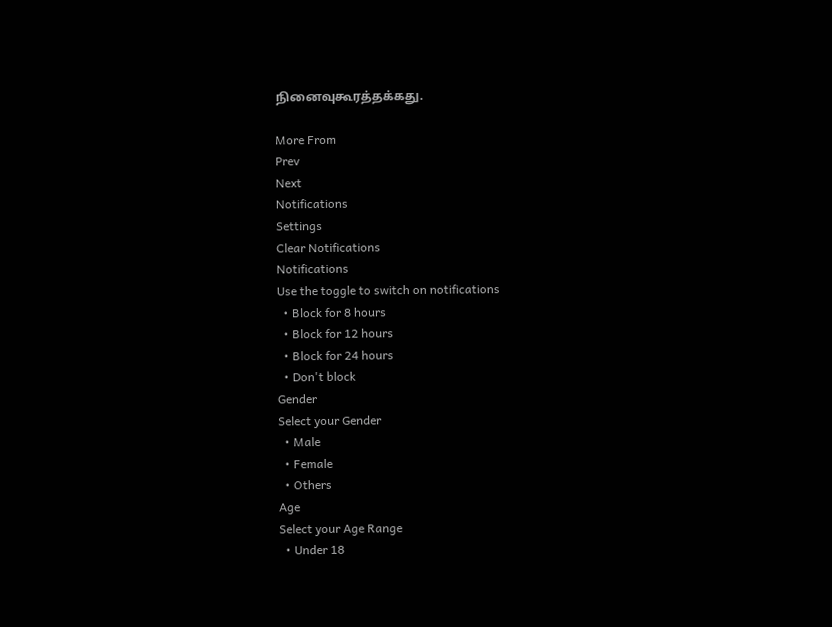நினைவுகூரத்தக்கது.

More From
Prev
Next
Notifications
Settings
Clear Notifications
Notifications
Use the toggle to switch on notifications
  • Block for 8 hours
  • Block for 12 hours
  • Block for 24 hours
  • Don't block
Gender
Select your Gender
  • Male
  • Female
  • Others
Age
Select your Age Range
  • Under 18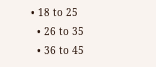• 18 to 25
  • 26 to 35
  • 36 to 45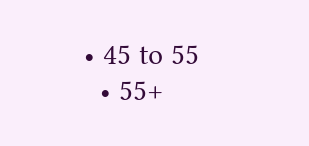• 45 to 55
  • 55+